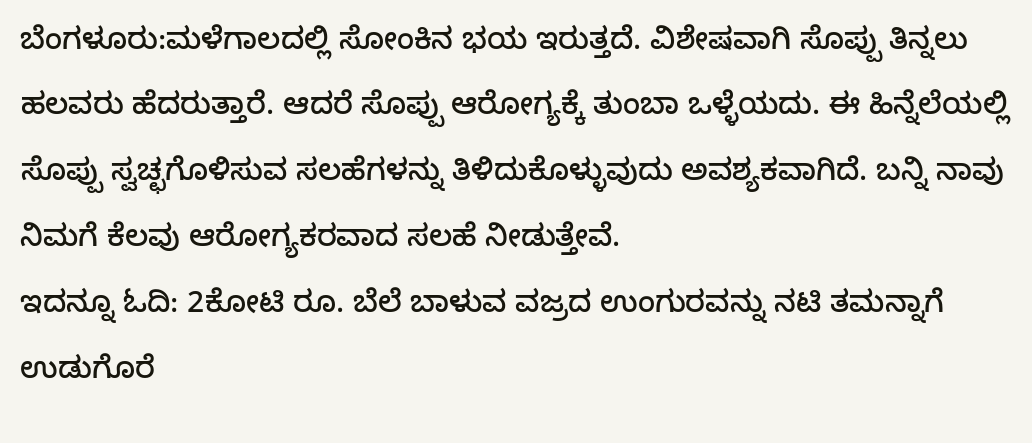ಬೆಂಗಳೂರು:ಮಳೆಗಾಲದಲ್ಲಿ ಸೋಂಕಿನ ಭಯ ಇರುತ್ತದೆ. ವಿಶೇಷವಾಗಿ ಸೊಪ್ಪು ತಿನ್ನಲು ಹಲವರು ಹೆದರುತ್ತಾರೆ. ಆದರೆ ಸೊಪ್ಪು ಆರೋಗ್ಯಕ್ಕೆ ತುಂಬಾ ಒಳ್ಳೆಯದು. ಈ ಹಿನ್ನೆಲೆಯಲ್ಲಿ ಸೊಪ್ಪು ಸ್ವಚ್ಛಗೊಳಿಸುವ ಸಲಹೆಗಳನ್ನು ತಿಳಿದುಕೊಳ್ಳುವುದು ಅವಶ್ಯಕವಾಗಿದೆ. ಬನ್ನಿ ನಾವು ನಿಮಗೆ ಕೆಲವು ಆರೋಗ್ಯಕರವಾದ ಸಲಹೆ ನೀಡುತ್ತೇವೆ.
ಇದನ್ನೂ ಓದಿ: 2ಕೋಟಿ ರೂ. ಬೆಲೆ ಬಾಳುವ ವಜ್ರದ ಉಂಗುರವನ್ನು ನಟಿ ತಮನ್ನಾಗೆ ಉಡುಗೊರೆ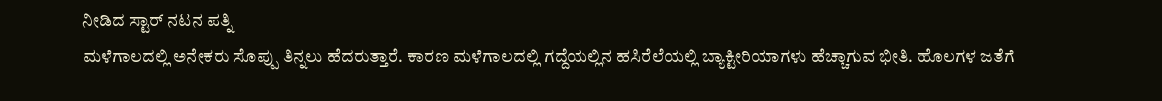ನೀಡಿದ ಸ್ಟಾರ್ ನಟನ ಪತ್ನಿ
ಮಳೆಗಾಲದಲ್ಲಿ ಅನೇಕರು ಸೊಪ್ಪು ತಿನ್ನಲು ಹೆದರುತ್ತಾರೆ. ಕಾರಣ ಮಳೆಗಾಲದಲ್ಲಿ ಗದ್ದೆಯಲ್ಲಿನ ಹಸಿರೆಲೆಯಲ್ಲಿ ಬ್ಯಾಕ್ಟೀರಿಯಾಗಳು ಹೆಚ್ಚಾಗುವ ಭೀತಿ. ಹೊಲಗಳ ಜತೆಗೆ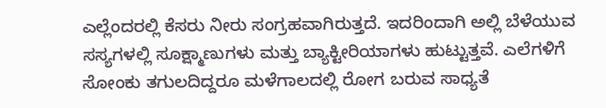ಎಲ್ಲೆಂದರಲ್ಲಿ ಕೆಸರು ನೀರು ಸಂಗ್ರಹವಾಗಿರುತ್ತದೆ. ಇದರಿಂದಾಗಿ ಅಲ್ಲಿ ಬೆಳೆಯುವ ಸಸ್ಯಗಳಲ್ಲಿ ಸೂಕ್ಷ್ಮಾಣುಗಳು ಮತ್ತು ಬ್ಯಾಕ್ಟೀರಿಯಾಗಳು ಹುಟ್ಟುತ್ತವೆ. ಎಲೆಗಳಿಗೆ ಸೋಂಕು ತಗುಲದಿದ್ದರೂ ಮಳೆಗಾಲದಲ್ಲಿ ರೋಗ ಬರುವ ಸಾಧ್ಯತೆ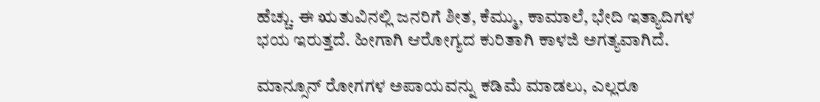ಹೆಚ್ಚು. ಈ ಋತುವಿನಲ್ಲಿ ಜನರಿಗೆ ಶೀತ, ಕೆಮ್ಮು, ಕಾಮಾಲೆ, ಭೇದಿ ಇತ್ಯಾದಿಗಳ ಭಯ ಇರುತ್ತದೆ. ಹೀಗಾಗಿ ಆರೋಗ್ಯದ ಕುರಿತಾಗಿ ಕಾಳಜಿ ಅಗತ್ಯವಾಗಿದೆ.

ಮಾನ್ಸೂನ್ ರೋಗಗಳ ಅಪಾಯವನ್ನು ಕಡಿಮೆ ಮಾಡಲು, ಎಲ್ಲರೂ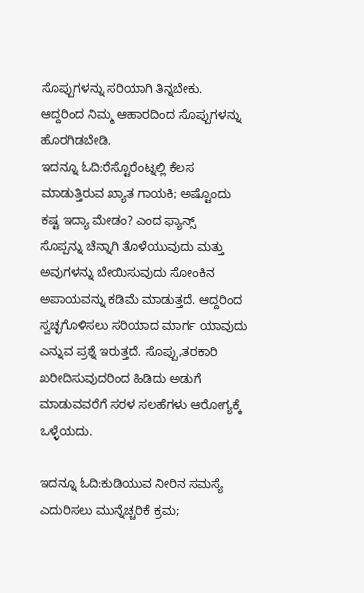ಸೊಪ್ಪುಗಳನ್ನು ಸರಿಯಾಗಿ ತಿನ್ನಬೇಕು. ಆದ್ದರಿಂದ ನಿಮ್ಮ ಆಹಾರದಿಂದ ಸೊಪ್ಪುಗಳನ್ನು ಹೊರಗಿಡಬೇಡಿ.
ಇದನ್ನೂ ಓದಿ:ರೆಸ್ಟೊರೆಂಟ್ನಲ್ಲಿ ಕೆಲಸ ಮಾಡುತ್ತಿರುವ ಖ್ಯಾತ ಗಾಯಕಿ; ಅಷ್ಟೊಂದು ಕಷ್ಟ ಇದ್ಯಾ ಮೇಡಂ? ಎಂದ ಫ್ಯಾನ್ಸ್
ಸೊಪ್ಪನ್ನು ಚೆನ್ನಾಗಿ ತೊಳೆಯುವುದು ಮತ್ತು ಅವುಗಳನ್ನು ಬೇಯಿಸುವುದು ಸೋಂಕಿನ ಅಪಾಯವನ್ನು ಕಡಿಮೆ ಮಾಡುತ್ತದೆ. ಆದ್ದರಿಂದ ಸ್ವಚ್ಛಗೊಳಿಸಲು ಸರಿಯಾದ ಮಾರ್ಗ ಯಾವುದು ಎನ್ನುವ ಪ್ರಶ್ನೆ ಇರುತ್ತದೆ. ಸೊಪ್ಪು,ತರಕಾರಿ ಖರೀದಿಸುವುದರಿಂದ ಹಿಡಿದು ಅಡುಗೆ ಮಾಡುವವರೆಗೆ ಸರಳ ಸಲಹೆಗಳು ಆರೋಗ್ಯಕ್ಕೆ ಒಳ್ಳೆಯದು.

ಇದನ್ನೂ ಓದಿ:ಕುಡಿಯುವ ನೀರಿನ ಸಮಸ್ಯೆ ಎದುರಿಸಲು ಮುನ್ನೆಚ್ಚರಿಕೆ ಕ್ರಮ;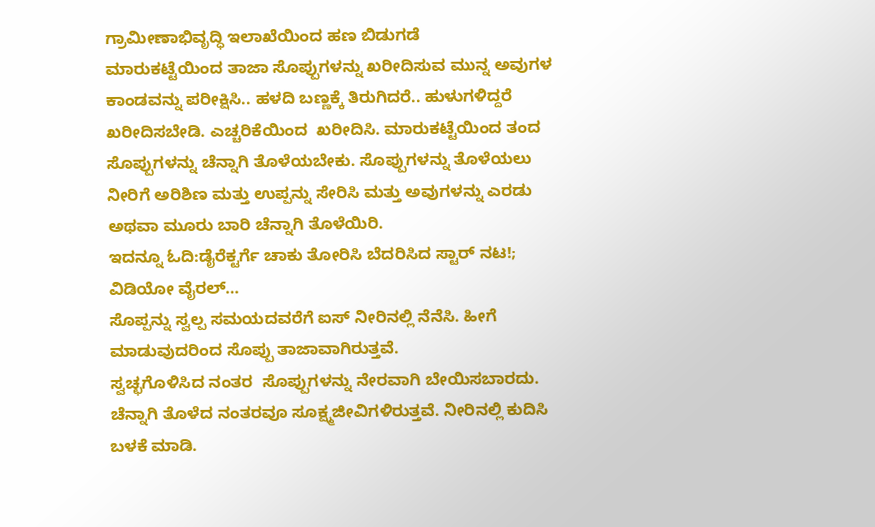ಗ್ರಾಮೀಣಾಭಿವೃದ್ಧಿ ಇಲಾಖೆಯಿಂದ ಹಣ ಬಿಡುಗಡೆ
ಮಾರುಕಟ್ಟೆಯಿಂದ ತಾಜಾ ಸೊಪ್ಪುಗಳನ್ನು ಖರೀದಿಸುವ ಮುನ್ನ ಅವುಗಳ ಕಾಂಡವನ್ನು ಪರೀಕ್ಷಿಸಿ.. ಹಳದಿ ಬಣ್ಣಕ್ಕೆ ತಿರುಗಿದರೆ.. ಹುಳುಗಳಿದ್ದರೆ ಖರೀದಿಸಬೇಡಿ. ಎಚ್ಚರಿಕೆಯಿಂದ  ಖರೀದಿಸಿ. ಮಾರುಕಟ್ಟೆಯಿಂದ ತಂದ ಸೊಪ್ಪುಗಳನ್ನು ಚೆನ್ನಾಗಿ ತೊಳೆಯಬೇಕು. ಸೊಪ್ಪುಗಳನ್ನು ತೊಳೆಯಲು ನೀರಿಗೆ ಅರಿಶಿಣ ಮತ್ತು ಉಪ್ಪನ್ನು ಸೇರಿಸಿ ಮತ್ತು ಅವುಗಳನ್ನು ಎರಡು ಅಥವಾ ಮೂರು ಬಾರಿ ಚೆನ್ನಾಗಿ ತೊಳೆಯಿರಿ.
ಇದನ್ನೂ ಓದಿ:ಡೈರೆಕ್ಟರ್ಗೆ ಚಾಕು ತೋರಿಸಿ ಬೆದರಿಸಿದ ಸ್ಟಾರ್ ನಟ!; ವಿಡಿಯೋ ವೈರಲ್…
ಸೊಪ್ಪನ್ನು ಸ್ವಲ್ಪ ಸಮಯದವರೆಗೆ ಐಸ್ ನೀರಿನಲ್ಲಿ ನೆನೆಸಿ. ಹೀಗೆ ಮಾಡುವುದರಿಂದ ಸೊಪ್ಪು ತಾಜಾವಾಗಿರುತ್ತವೆ.
ಸ್ವಚ್ಛಗೊಳಿಸಿದ ನಂತರ  ಸೊಪ್ಪುಗಳನ್ನು ನೇರವಾಗಿ ಬೇಯಿಸಬಾರದು. ಚೆನ್ನಾಗಿ ತೊಳೆದ ನಂತರವೂ ಸೂಕ್ಷ್ಮಜೀವಿಗಳಿರುತ್ತವೆ. ನೀರಿನಲ್ಲಿ ಕುದಿಸಿ ಬಳಕೆ ಮಾಡಿ.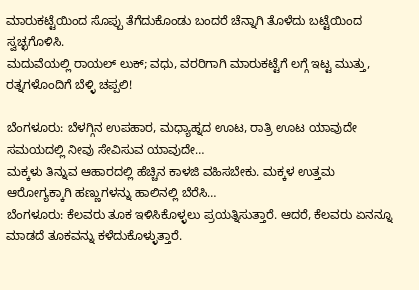ಮಾರುಕಟ್ಟೆಯಿಂದ ಸೊಪ್ಪು ತೆಗೆದುಕೊಂಡು ಬಂದರೆ ಚೆನ್ನಾಗಿ ತೊಳೆದು ಬಟ್ಟೆಯಿಂದ ಸ್ವಚ್ಛಗೊಳಿಸಿ.
ಮದುವೆಯಲ್ಲಿ ರಾಯಲ್ ಲುಕ್; ವಧು, ವರರಿಗಾಗಿ ಮಾರುಕಟ್ಟೆಗೆ ಲಗ್ಗೆ ಇಟ್ಟ ಮುತ್ತು, ರತ್ನಗಳೊಂದಿಗೆ ಬೆಳ್ಳಿ ಚಪ್ಪಲಿ!

ಬೆಂಗಳೂರು: ಬೆಳಗ್ಗಿನ ಉಪಹಾರ, ಮಧ್ಯಾಹ್ನದ ಊಟ, ರಾತ್ರಿ ಊಟ ಯಾವುದೇ ಸಮಯದಲ್ಲಿ ನೀವು ಸೇವಿಸುವ ಯಾವುದೇ…
ಮಕ್ಕಳು ತಿನ್ನುವ ಆಹಾರದಲ್ಲಿ ಹೆಚ್ಚಿನ ಕಾಳಜಿ ವಹಿಸಬೇಕು. ಮಕ್ಕಳ ಉತ್ತಮ ಆರೋಗ್ಯಕ್ಕಾಗಿ ಹಣ್ಣುಗಳನ್ನು ಹಾಲಿನಲ್ಲಿ ಬೆರೆಸಿ…
ಬೆಂಗಳೂರು: ಕೆಲವರು ತೂಕ ಇಳಿಸಿಕೊಳ್ಳಲು ಪ್ರಯತ್ನಿಸುತ್ತಾರೆ. ಆದರೆ, ಕೆಲವರು ಏನನ್ನೂ ಮಾಡದೆ ತೂಕವನ್ನು ಕಳೆದುಕೊಳ್ಳುತ್ತಾರೆ.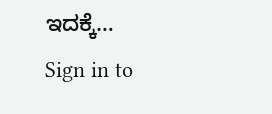ಇದಕ್ಕೆ…
Sign in to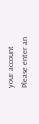your account
Please enter an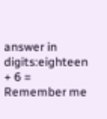answer in digits:eighteen + 6 =
Remember me